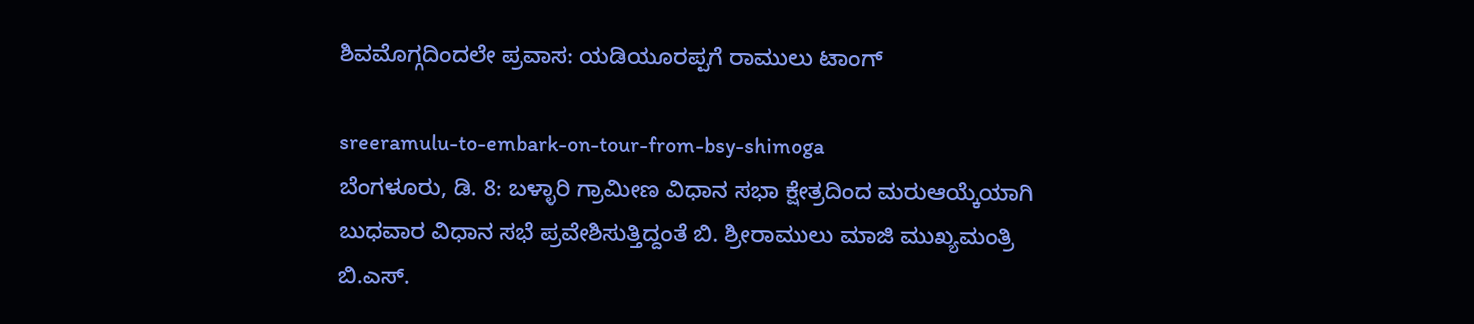ಶಿವಮೊಗ್ಗದಿಂದಲೇ ಪ್ರವಾಸ: ಯಡಿಯೂರಪ್ಪಗೆ ರಾಮುಲು ಟಾಂಗ್

sreeramulu-to-embark-on-tour-from-bsy-shimoga
ಬೆಂಗಳೂರು, ಡಿ. 8: ಬಳ್ಳಾರಿ ಗ್ರಾಮೀಣ ವಿಧಾನ ಸಭಾ ಕ್ಷೇತ್ರದಿಂದ ಮರುಆಯ್ಕೆಯಾಗಿ ಬುಧವಾರ ವಿಧಾನ ಸಭೆ ಪ್ರವೇಶಿಸುತ್ತಿದ್ದಂತೆ ಬಿ. ಶ್ರೀರಾಮುಲು ಮಾಜಿ ಮುಖ್ಯಮಂತ್ರಿ ಬಿ.ಎಸ್.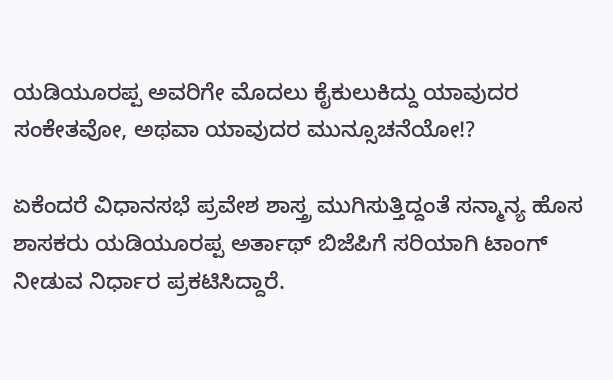ಯಡಿಯೂರಪ್ಪ ಅವರಿಗೇ ಮೊದಲು ಕೈಕುಲುಕಿದ್ದು ಯಾವುದರ ಸಂಕೇತವೋ, ಅಥವಾ ಯಾವುದರ ಮುನ್ಸೂಚನೆಯೋ!?

ಏಕೆಂದರೆ ವಿಧಾನಸಭೆ ಪ್ರವೇಶ ಶಾಸ್ತ್ರ ಮುಗಿಸುತ್ತಿದ್ದಂತೆ ಸನ್ಮಾನ್ಯ ಹೊಸ ಶಾಸಕರು ಯಡಿಯೂರಪ್ಪ ಅರ್ತಾಥ್ ಬಿಜೆಪಿಗೆ ಸರಿಯಾಗಿ ಟಾಂಗ್ ನೀಡುವ ನಿರ್ಧಾರ ಪ್ರಕಟಿಸಿದ್ದಾರೆ.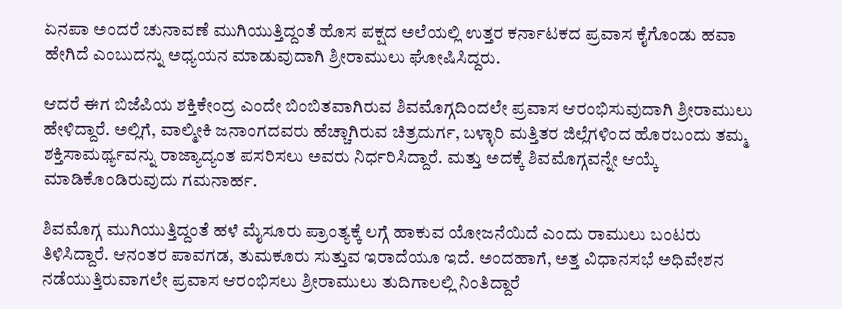ಏನಪಾ ಅಂದರೆ ಚುನಾವಣೆ ಮುಗಿಯುತ್ತಿದ್ದಂತೆ ಹೊಸ ಪಕ್ಷದ ಅಲೆಯಲ್ಲಿ ಉತ್ತರ ಕರ್ನಾಟಕದ ಪ್ರವಾಸ ಕೈಗೊಂಡು ಹವಾ ಹೇಗಿದೆ ಎಂಬುದನ್ನು ಅಧ್ಯಯನ ಮಾಡುವುದಾಗಿ ಶ್ರೀರಾಮುಲು ಘೋಷಿಸಿದ್ದರು.

ಆದರೆ ಈಗ ಬಿಜೆಪಿಯ ಶಕ್ತಿಕೇಂದ್ರ ಎಂದೇ ಬಿಂಬಿತವಾಗಿರುವ ಶಿವಮೊಗ್ಗದಿಂದಲೇ ಪ್ರವಾಸ ಆರಂಭಿಸುವುದಾಗಿ ಶ್ರೀರಾಮುಲು ಹೇಳಿದ್ದಾರೆ. ಅಲ್ಲಿಗೆ, ವಾಲ್ಮೀಕಿ ಜನಾಂಗದವರು ಹೆಚ್ಚಾಗಿರುವ ಚಿತ್ರದುರ್ಗ, ಬಳ್ಳಾರಿ ಮತ್ತಿತರ ಜಿಲ್ಲೆಗಳಿಂದ ಹೊರಬಂದು ತಮ್ಮ ಶಕ್ತಿಸಾಮರ್ಥ್ಯವನ್ನು ರಾಜ್ಯಾದ್ಯಂತ ಪಸರಿಸಲು ಅವರು ನಿರ್ಧರಿಸಿದ್ದಾರೆ. ಮತ್ತು ಅದಕ್ಕೆ ಶಿವಮೊಗ್ಗವನ್ನೇ ಆಯ್ಕೆ ಮಾಡಿಕೊಂಡಿರುವುದು ಗಮನಾರ್ಹ.

ಶಿವಮೊಗ್ಗ ಮುಗಿಯುತ್ತಿದ್ದಂತೆ ಹಳೆ ಮೈಸೂರು ಪ್ರಾಂತ್ಯಕ್ಕೆ ಲಗ್ಗೆ ಹಾಕುವ ಯೋಜನೆಯಿದೆ ಎಂದು ರಾಮುಲು ಬಂಟರು ತಿಳಿಸಿದ್ದಾರೆ. ಆನಂತರ ಪಾವಗಡ, ತುಮಕೂರು ಸುತ್ತುವ ಇರಾದೆಯೂ ಇದೆ. ಅಂದಹಾಗೆ, ಅತ್ತ ವಿಧಾನಸಭೆ ಅಧಿವೇಶನ ನಡೆಯುತ್ತಿರುವಾಗಲೇ ಪ್ರವಾಸ ಆರಂಭಿಸಲು ಶ್ರೀರಾಮುಲು ತುದಿಗಾಲಲ್ಲಿ ನಿಂತಿದ್ದಾರೆ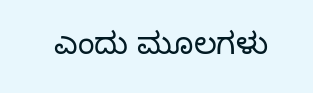ಎಂದು ಮೂಲಗಳು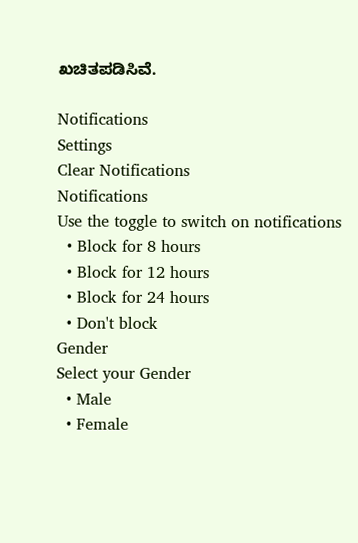ಖಚಿತಪಡಿಸಿವೆ.

Notifications
Settings
Clear Notifications
Notifications
Use the toggle to switch on notifications
  • Block for 8 hours
  • Block for 12 hours
  • Block for 24 hours
  • Don't block
Gender
Select your Gender
  • Male
  • Female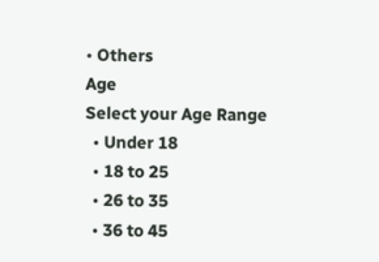• Others
Age
Select your Age Range
  • Under 18
  • 18 to 25
  • 26 to 35
  • 36 to 45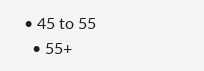• 45 to 55
  • 55+